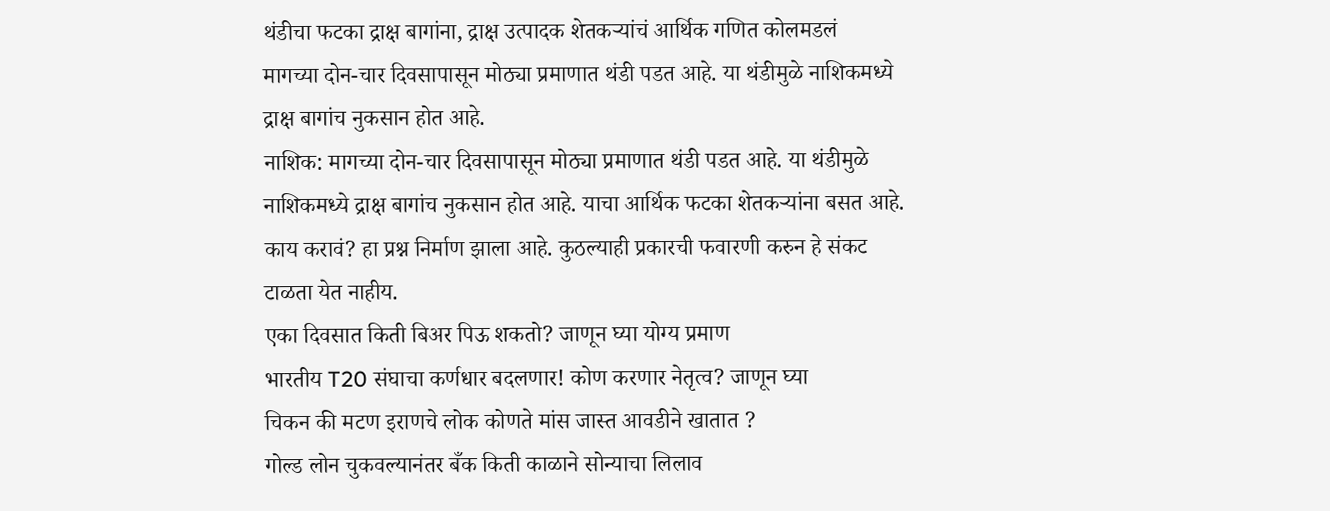थंडीचा फटका द्राक्ष बागांना, द्राक्ष उत्पादक शेतकऱ्यांचं आर्थिक गणित कोलमडलं
मागच्या दोन-चार दिवसापासून मोठ्या प्रमाणात थंडी पडत आहे. या थंडीमुळे नाशिकमध्ये द्राक्ष बागांच नुकसान होत आहे.
नाशिक: मागच्या दोन-चार दिवसापासून मोठ्या प्रमाणात थंडी पडत आहे. या थंडीमुळे नाशिकमध्ये द्राक्ष बागांच नुकसान होत आहे. याचा आर्थिक फटका शेतकऱ्यांना बसत आहे. काय करावं? हा प्रश्न निर्माण झाला आहे. कुठल्याही प्रकारची फवारणी करुन हे संकट टाळता येत नाहीय.
एका दिवसात किती बिअर पिऊ शकतो? जाणून घ्या योग्य प्रमाण
भारतीय T20 संघाचा कर्णधार बदलणार! कोण करणार नेतृत्व? जाणून घ्या
चिकन की मटण इराणचे लोक कोणते मांस जास्त आवडीने खातात ?
गोल्ड लोन चुकवल्यानंतर बँक किती काळाने सोन्याचा लिलाव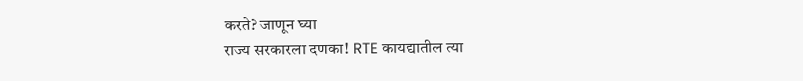करते? जाणून घ्या
राज्य सरकारला दणका! RTE कायद्यातील त्या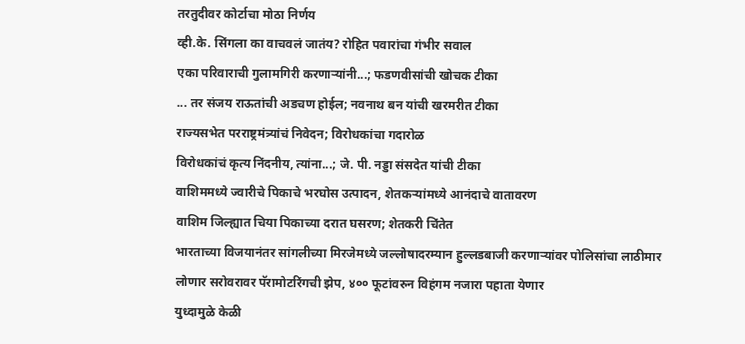तरतुदीवर कोर्टाचा मोठा निर्णय
व्ही.के. सिंगला का वाचवलं जातंय? रोहित पवारांचा गंभीर सवाल
एका परिवाराची गुलामगिरी करणाऱ्यांनी...; फडणवीसांची खोचक टीका
... तर संजय राऊतांची अडचण होईल; नवनाथ बन यांची खरमरीत टीका
राज्यसभेत परराष्ट्रमंत्र्यांचं निवेदन; विरोधकांचा गदारोळ
विरोधकांचं कृत्य निंदनीय, त्यांना...; जे. पी. नड्डा संसदेत यांची टीका
वाशिममध्ये ज्वारीचे पिकाचे भरघोस उत्पादन, शेतकऱ्यांमध्ये आनंदाचे वातावरण
वाशिम जिल्ह्यात चिया पिकाच्या दरात घसरण; शेतकरी चिंतेत
भारताच्या विजयानंतर सांगलीच्या मिरजेमध्ये जल्लोषादरम्यान हुल्लडबाजी करणाऱ्यांवर पोलिसांचा लाठीमार
लोणार सरोवरावर पॅरामोटरिंगची झेप, ४०० फूटांवरुन विहंगम नजारा पहाता येणार
युध्दामुळे केळी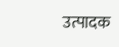उत्पादक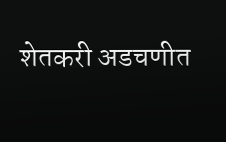शेतकरी अडचणीत